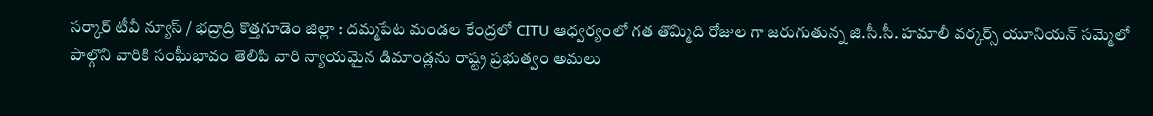సర్కార్ టీవీ న్యూస్ / భద్రాద్రి కొత్తగూడెం జిల్లా : దమ్మపేట మండల కేంద్రలో CITU ఆధ్వర్యంలో గత తొమ్మిది రోజుల గా జరుగుతున్న జి.సీ.సీ. హమాలీ వర్కర్స్ యూనియన్ సమ్మెలో పాల్గొని వారికి సంఘీభావం తెలిపి వారి న్యాయమైన డిమాండ్లను రాష్ట్ర ప్రభుత్వం అమలు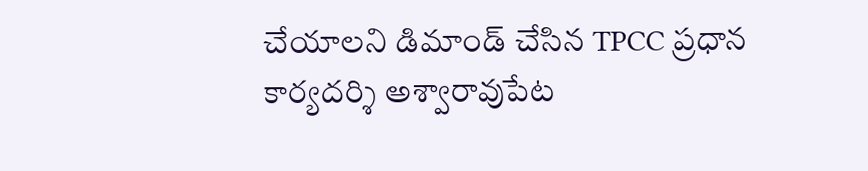చేయాలని డిమాండ్ చేసిన TPCC ప్రధాన కార్యదర్శి అశ్వారావుపేట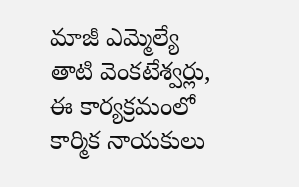మాజీ ఎమ్మెల్యే తాటి వెంకటేశ్వర్లు, ఈ కార్యక్రమంలో కార్మిక నాయకులు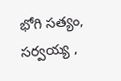భోగి సత్యం, సర్వయ్య ,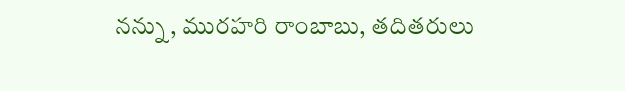నన్ను , మురహరి రాంబాబు, తదితరులు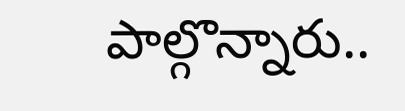పాల్గొన్నారు..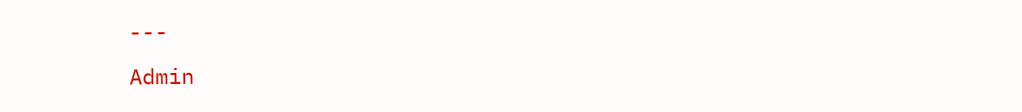---
Admin